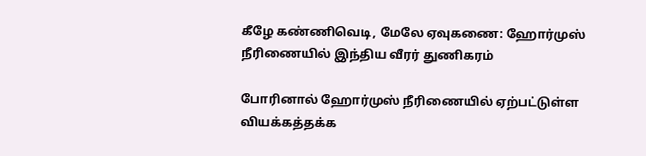கீழே கண்ணிவெடி, மேலே ஏவுகணை: ஹோர்முஸ் நீரிணையில் இந்திய வீரர் துணிகரம்

போரினால் ஹோர்முஸ் நீரிணையில் ஏற்பட்டுள்ள வியக்கத்தக்க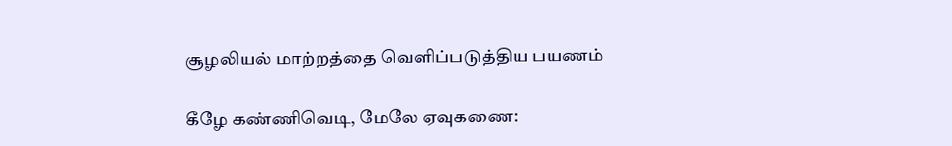சூழலியல் மாற்றத்தை வெளிப்படுத்திய பயணம்

கீழே கண்ணிவெடி, மேலே ஏவுகணை: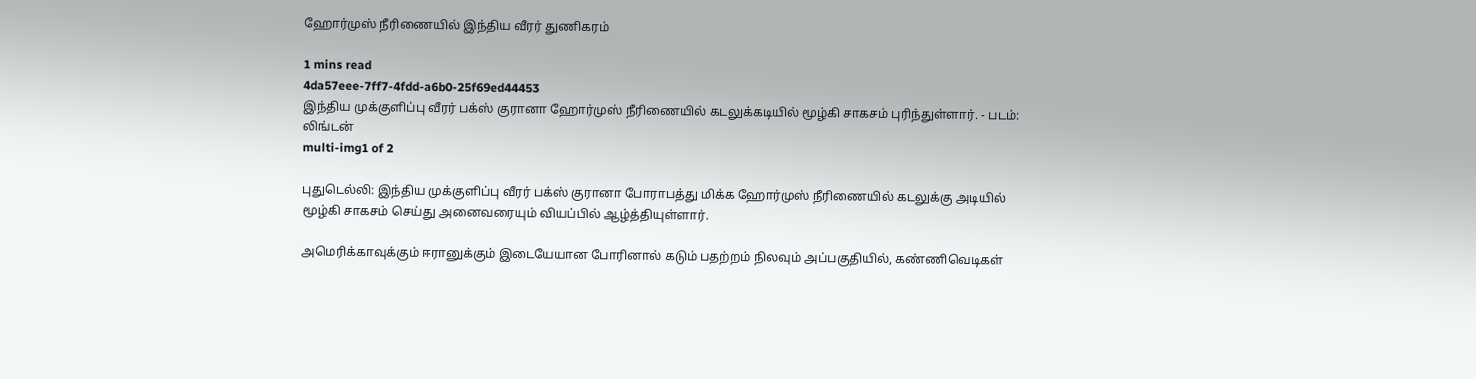ஹோர்முஸ் நீரிணையில் இந்திய வீரர் துணிகரம்

1 mins read
4da57eee-7ff7-4fdd-a6b0-25f69ed44453
இந்திய முக்குளிப்பு வீரர் பக்ஸ் குரானா ஹோர்முஸ் நீரிணையில் கடலுக்கடியில் மூழ்கி சாகசம் புரிந்துள்ளார். - படம்: லிங்டன்
multi-img1 of 2

புதுடெல்லி: இந்திய முக்குளிப்பு வீரர் பக்ஸ் குரானா போராபத்து மிக்க ஹோர்முஸ் நீரிணையில் கடலுக்கு அடியில் மூழ்கி சாகசம் செய்து அனைவரையும் வியப்பில் ஆழ்த்தியுள்ளார்.

அமெரிக்காவுக்கும் ஈரானுக்கும் இடையேயான போரினால் கடும் பதற்றம் நிலவும் அப்பகுதியில், கண்ணிவெடிகள்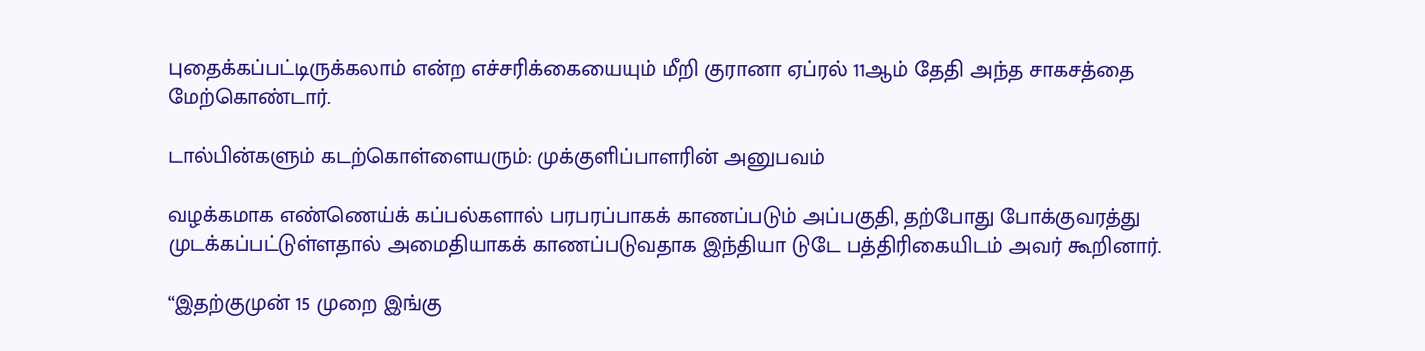புதைக்கப்பட்டிருக்கலாம் என்ற எச்சரிக்கையையும் மீறி குரானா ஏப்ரல் 11ஆம் தேதி அந்த சாகசத்தை மேற்கொண்டார்.

டால்பின்களும் கடற்கொள்ளையரும்: முக்குளிப்பாளரின் அனுபவம்

வழக்கமாக எண்ணெய்க் கப்பல்களால் பரபரப்பாகக் காணப்படும் அப்பகுதி, தற்போது போக்குவரத்து முடக்கப்பட்டுள்ளதால் அமைதியாகக் காணப்படுவதாக இந்தியா டுடே பத்திரிகையிடம் அவர் கூறினார்.

“இதற்குமுன் 15 முறை இங்கு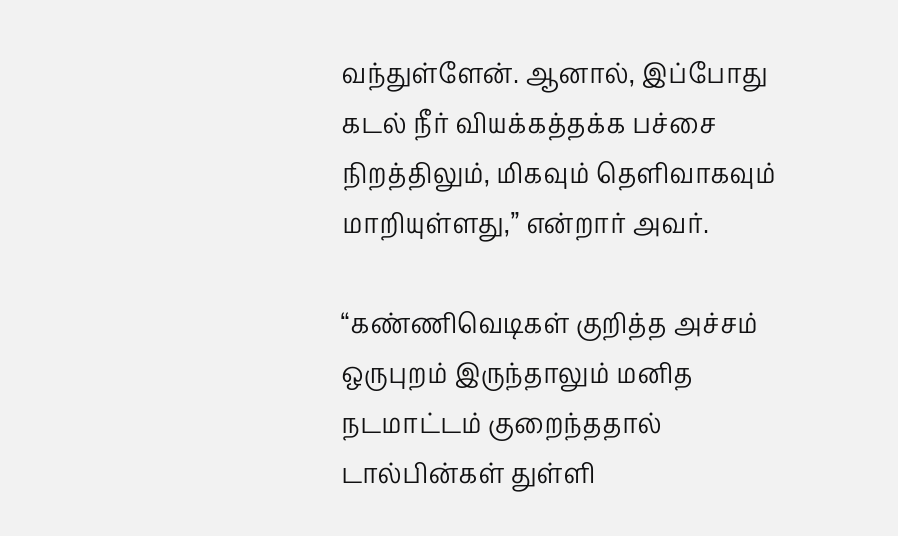வந்துள்ளேன். ஆனால், இப்போது கடல் நீர் வியக்கத்தக்க பச்சை நிறத்திலும், மிகவும் தெளிவாகவும் மாறியுள்ளது,” என்றார் அவர்.

“கண்ணிவெடிகள் குறித்த அச்சம் ஒருபுறம் இருந்தாலும் மனித நடமாட்டம் குறைந்ததால் டால்பின்கள் துள்ளி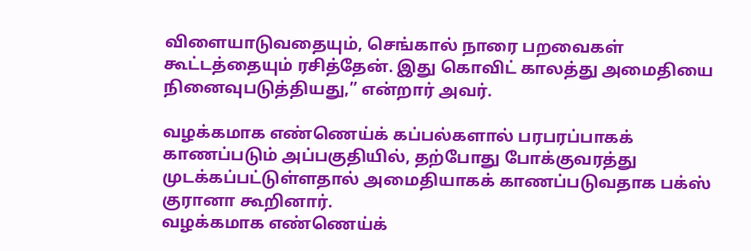விளையாடுவதையும், செங்கால் நாரை பறவைகள் கூட்டத்தையும் ரசித்தேன். இது கொவிட் காலத்து அமைதியை நினைவுபடுத்தியது,” என்றார் அவர்.

வழக்கமாக எண்ணெய்க் கப்பல்களால் பரபரப்பாகக் காணப்படும் அப்பகுதியில், தற்போது போக்குவரத்து முடக்கப்பட்டுள்ளதால் அமைதியாகக் காணப்படுவதாக பக்ஸ் குரானா கூறினார்.
வழக்கமாக எண்ணெய்க்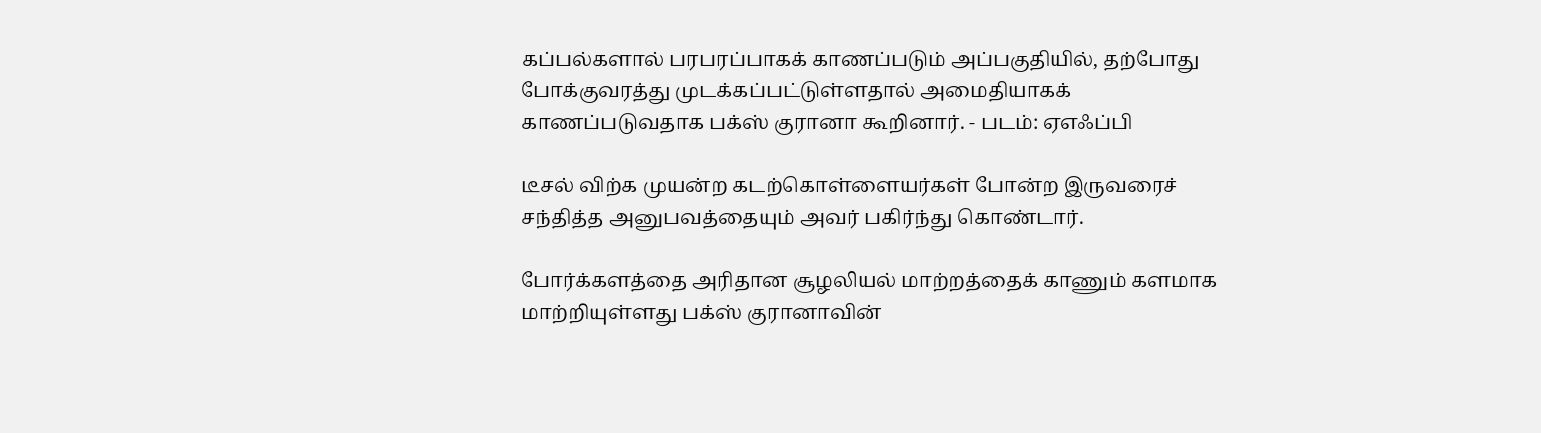கப்பல்களால் பரபரப்பாகக் காணப்படும் அப்பகுதியில், தற்போது போக்குவரத்து முடக்கப்பட்டுள்ளதால் அமைதியாகக் காணப்படுவதாக பக்ஸ் குரானா கூறினார். - படம்: ஏஎஃப்பி

டீசல் விற்க முயன்ற கடற்கொள்ளையர்கள் போன்ற இருவரைச் சந்தித்த அனுபவத்தையும் அவர் பகிர்ந்து கொண்டார்.

போர்க்களத்தை அரிதான சூழலியல் மாற்றத்தைக் காணும் களமாக மாற்றியுள்ளது பக்ஸ் குரானாவின்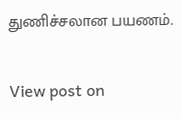துணிச்சலான பயணம்.

View post on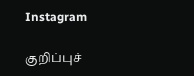Instagram

குறிப்புச்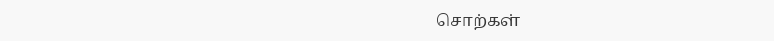சொற்கள்